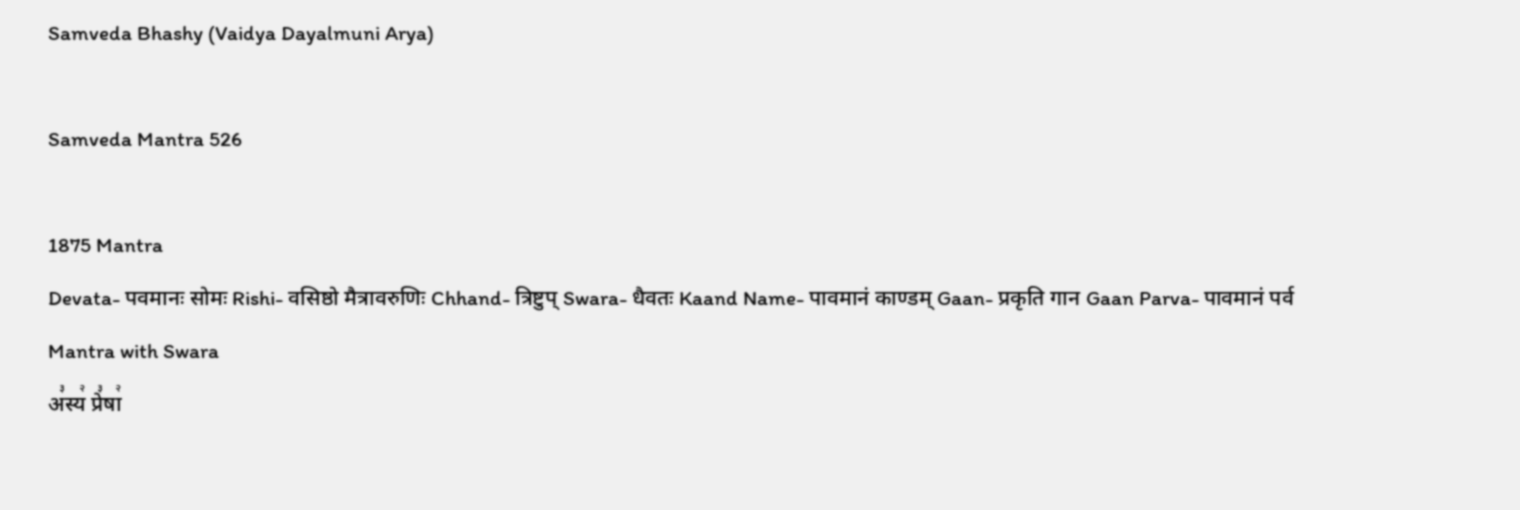Samveda Bhashy (Vaidya Dayalmuni Arya)

Samveda Mantra 526

1875 Mantra
Devata- पवमानः सोमः Rishi- वसिष्ठो मैत्रावरुणिः Chhand- त्रिष्टुप् Swara- धैवतः Kaand Name- पावमानं काण्डम् Gaan- प्रकृति गान Gaan Parva- पावमानं पर्व
Mantra with Swara
अ꣣स्य꣢ प्रे꣣षा꣢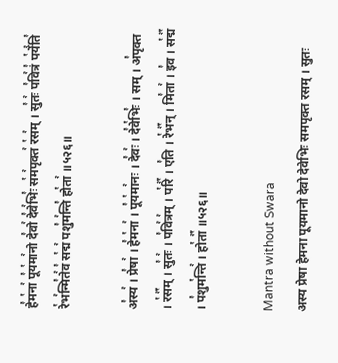हे꣣म꣡ना꣢ पू꣣य꣡मा꣢नो दे꣣वो꣢ दे꣣वे꣢भिः꣣ स꣡म꣢पृक्त꣢ र꣡स꣢म् । सु꣣तः꣢ प꣣वि꣢त्रं꣣ प꣡र्ये꣢ति꣣ रे꣡भ꣢न्मि꣣ते꣢व꣣ स꣡द्म꣢ पशु꣣म꣢न्ति꣣ हो꣡ता꣢ ॥५२६॥

अ꣣स्य꣢ । प्रे꣣षा꣢ । हे꣣म꣡ना꣢ । पू꣣य꣡मा꣢नः । दे꣣वः꣢ । दे꣣वे꣡भिः꣣ । सम् । अ꣣पृक्त । र꣡स꣢꣯म् । सु꣣तः꣢ । प꣣वि꣢त्र꣢म् । प꣡रि꣢꣯ । ए꣣ति । रे꣡भ꣢꣯न् । मि꣣ता꣢ । इ꣣व । स꣡द्म꣢꣯ । प꣣शुम꣡न्ति꣢ । हो꣡ता꣢꣯ ॥५२६॥

Mantra without Swara
अस्य प्रेषा हेमना पूयमानो देवो देवेभिः समपृक्त रसम् । सुतः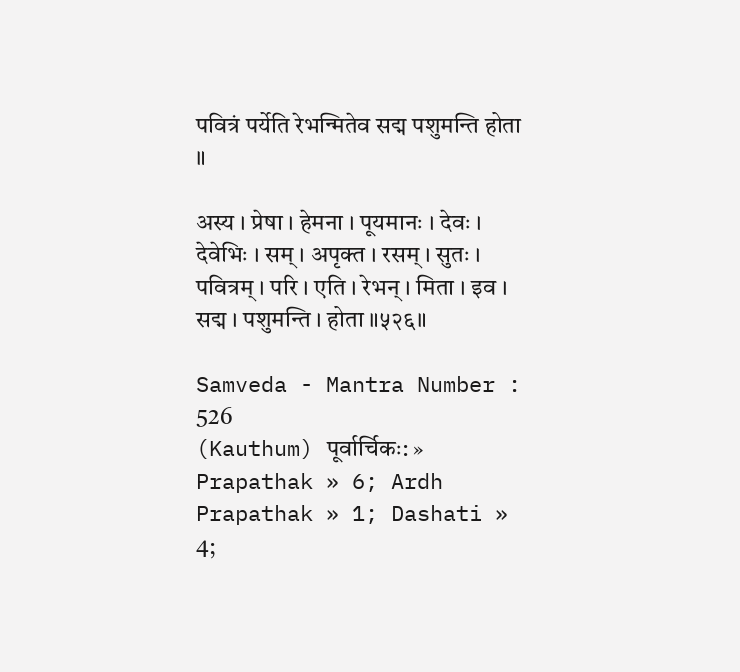पवित्रं पर्येति रेभन्मितेव सद्म पशुमन्ति होता ॥

अस्य । प्रेषा । हेमना । पूयमानः । देवः । देवेभिः । सम् । अपृक्त । रसम् । सुतः । पवित्रम् । परि । एति । रेभन् । मिता । इव । सद्म । पशुमन्ति । होता ॥५२६॥

Samveda - Mantra Number : 526
(Kauthum) पूर्वार्चिकः: » Prapathak » 6; Ardh Prapathak » 1; Dashati » 4;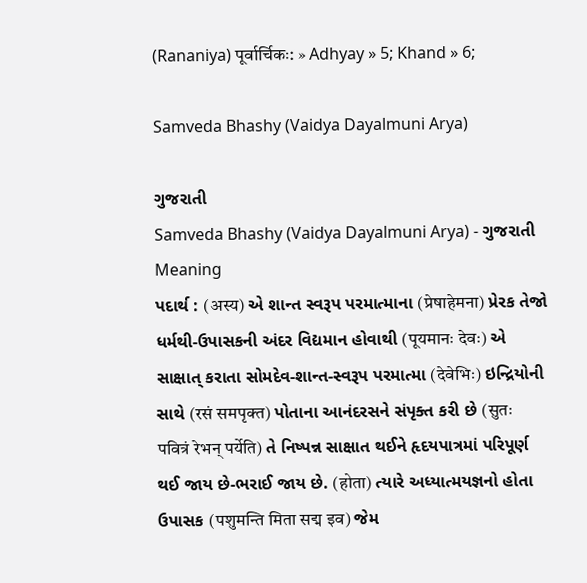(Rananiya) पूर्वार्चिकः: » Adhyay » 5; Khand » 6;

Samveda Bhashy (Vaidya Dayalmuni Arya)

ગુજરાતી
Samveda Bhashy (Vaidya Dayalmuni Arya) - ગુજરાતી
Meaning
પદાર્થ : (अस्य) એ શાન્ત સ્વરૂપ પરમાત્માના (प्रेषाहेमना) પ્રેરક તેજો ધર્મથી-ઉપાસકની અંદર વિદ્યમાન હોવાથી (पूयमानः देवः) એ સાક્ષાત્ કરાતા સોમદેવ-શાન્ત-સ્વરૂપ પરમાત્મા (देवेभिः) ઇન્દ્રિયોની સાથે (रसं समपृक्त) પોતાના આનંદરસને સંપૃક્ત કરી છે (सुतः पवित्रं रेभन् पर्येति) તે નિષ્પન્ન સાક્ષાત થઈને હૃદયપાત્રમાં પરિપૂર્ણ થઈ જાય છે-ભરાઈ જાય છે. (होता) ત્યારે અધ્યાત્મયજ્ઞનો હોતા ઉપાસક (पशुमन्ति मिता सद्म इव) જેમ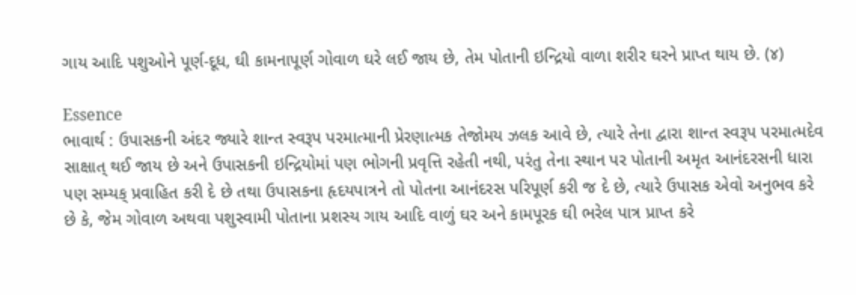ગાય આદિ પશુઓને પૂર્ણ-દૂધ, ઘી કામનાપૂર્ણ ગોવાળ ઘરે લઈ જાય છે, તેમ પોતાની ઇન્દ્રિયો વાળા શરીર ઘરને પ્રાપ્ત થાય છે. (૪)

Essence
ભાવાર્થ : ઉપાસકની અંદર જ્યારે શાન્ત સ્વરૂપ પરમાત્માની પ્રેરણાત્મક તેજોમય ઝલક આવે છે, ત્યારે તેના દ્વારા શાન્ત સ્વરૂપ પરમાત્મદેવ સાક્ષાત્ થઈ જાય છે અને ઉપાસકની ઇન્દ્રિયોમાં પણ ભોગની પ્રવૃત્તિ રહેતી નથી, પરંતુ તેના સ્થાન પર પોતાની અમૃત આનંદરસની ધારા પણ સમ્યક્ પ્રવાહિત કરી દે છે તથા ઉપાસકના હૃદયપાત્રને તો પોતના આનંદરસ પરિપૂર્ણ કરી જ દે છે, ત્યારે ઉપાસક એવો અનુભવ કરે છે કે, જેમ ગોવાળ અથવા પશુસ્વામી પોતાના પ્રશસ્ય ગાય આદિ વાળું ઘર અને કામપૂરક ઘી ભરેલ પાત્ર પ્રાપ્ત કરે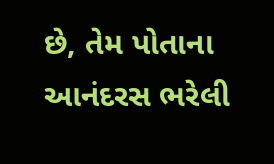છે, તેમ પોતાના આનંદરસ ભરેલી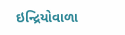ઇન્દ્રિયોવાળા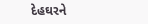દેહઘરને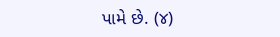પામે છે. (૪)